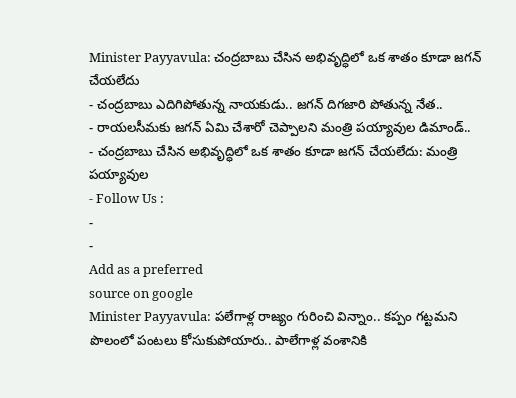Minister Payyavula: చంద్రబాబు చేసిన అభివృద్ధిలో ఒక శాతం కూడా జగన్ చేయలేదు
- చంద్రబాబు ఎదిగిపోతున్న నాయకుడు.. జగన్ దిగజారి పోతున్న నేత..
- రాయలసీమకు జగన్ ఏమి చేశారో చెప్పాలని మంత్రి పయ్యావుల డిమాండ్..
- చంద్రబాబు చేసిన అభివృద్ధిలో ఒక శాతం కూడా జగన్ చేయలేదు: మంత్రి పయ్యావుల
- Follow Us :
-
-
Add as a preferred
source on google
Minister Payyavula: పలేగాళ్ల రాజ్యం గురించి విన్నాం.. కప్పం గట్టమని పొలంలో పంటలు కోసుకుపోయారు.. పాలేగాళ్ల వంశానికి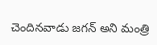చెందినవాడు జగన్ అని మంత్రి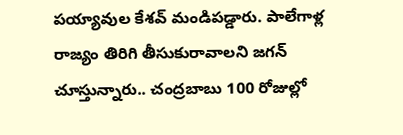పయ్యావుల కేశవ్ మండిపడ్డారు. పాలేగాళ్ల రాజ్యం తిరిగి తీసుకురావాలని జగన్ చూస్తున్నారు.. చంద్రబాబు 100 రోజుల్లో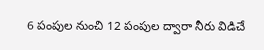6 పంపుల నుంచి 12 పంపుల ద్వారా నీరు విడిచే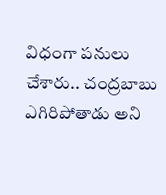విధంగా పనులు చేశారు.. చంద్రబాబు ఎగిరిపోతాడు అని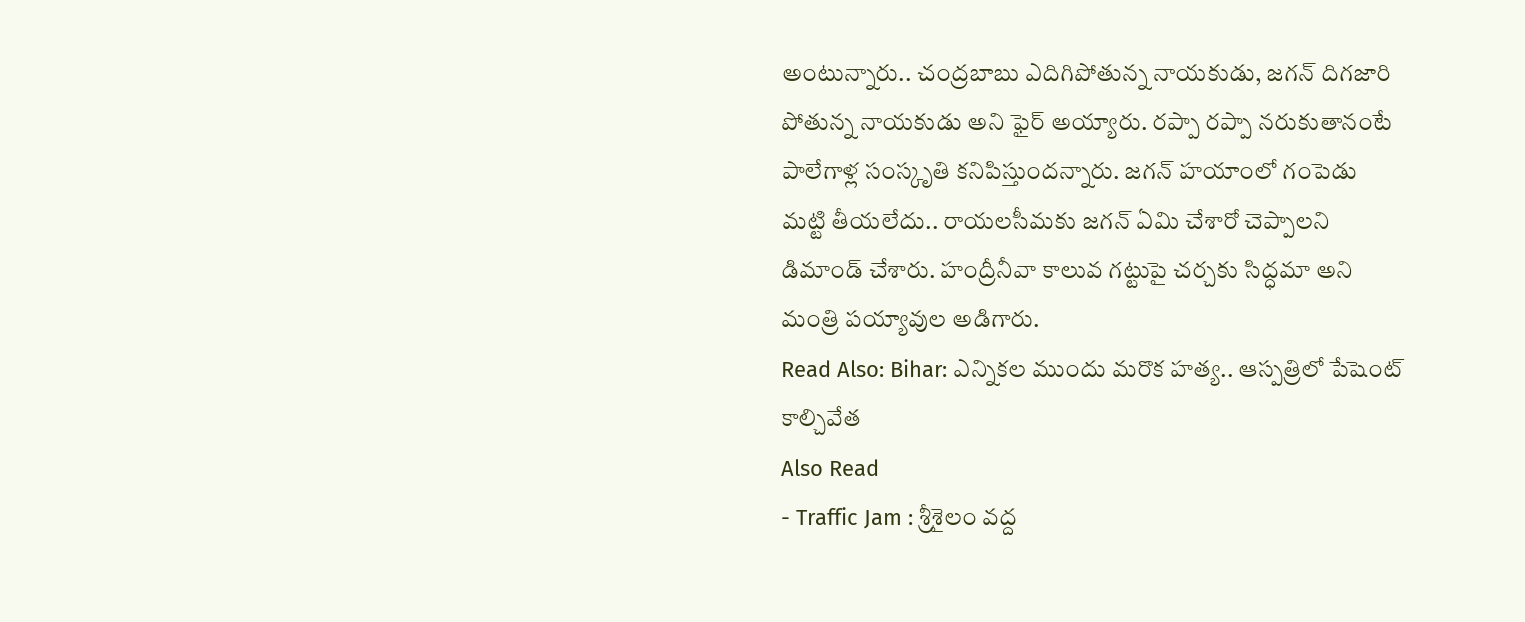అంటున్నారు.. చంద్రబాబు ఎదిగిపోతున్న నాయకుడు, జగన్ దిగజారి పోతున్న నాయకుడు అని ఫైర్ అయ్యారు. రప్పా రప్పా నరుకుతానంటే పాలేగాళ్ల సంస్కృతి కనిపిస్తుందన్నారు. జగన్ హయాంలో గంపెడు మట్టి తీయలేదు.. రాయలసీమకు జగన్ ఏమి చేశారో చెప్పాలని డిమాండ్ చేశారు. హంద్రీనీవా కాలువ గట్టుపై చర్చకు సిద్ధమా అని మంత్రి పయ్యావుల అడిగారు.
Read Also: Bihar: ఎన్నికల ముందు మరొక హత్య.. ఆస్పత్రిలో పేషెంట్ కాల్చివేత
Also Read
- Traffic Jam : శ్రీశైలం వద్ద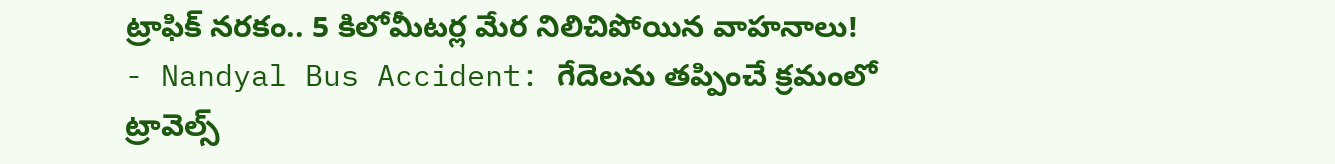ట్రాఫిక్ నరకం.. 5 కిలోమీటర్ల మేర నిలిచిపోయిన వాహనాలు!
- Nandyal Bus Accident: గేదెలను తప్పించే క్రమంలో ట్రావెల్స్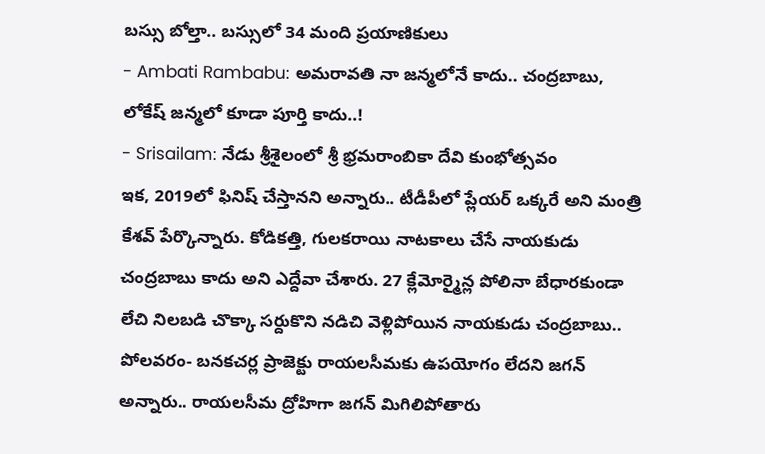బస్సు బోల్తా.. బస్సులో 34 మంది ప్రయాణికులు
- Ambati Rambabu: అమరావతి నా జన్మలోనే కాదు.. చంద్రబాబు, లోకేష్ జన్మలో కూడా పూర్తి కాదు..!
- Srisailam: నేడు శ్రీశైలంలో శ్రీ భ్రమరాంబికా దేవి కుంభోత్సవం
ఇక, 2019లో ఫినిష్ చేస్తానని అన్నారు.. టీడీపీలో ప్లేయర్ ఒక్కరే అని మంత్రి కేశవ్ పేర్కొన్నారు. కోడికత్తి, గులకరాయి నాటకాలు చేసే నాయకుడు చంద్రబాబు కాదు అని ఎద్దేవా చేశారు. 27 క్లేమోర్మైన్ల పోలినా బేధారకుండా లేచి నిలబడి చొక్కా సర్దుకొని నడిచి వెళ్లిపోయిన నాయకుడు చంద్రబాబు.. పోలవరం- బనకచర్ల ప్రాజెక్టు రాయలసీమకు ఉపయోగం లేదని జగన్ అన్నారు.. రాయలసీమ ద్రోహిగా జగన్ మిగిలిపోతారు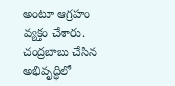అంటూ ఆగ్రహం వ్యక్తం చేశారు. చంద్రబాబు చేసిన అభివృద్ధిలో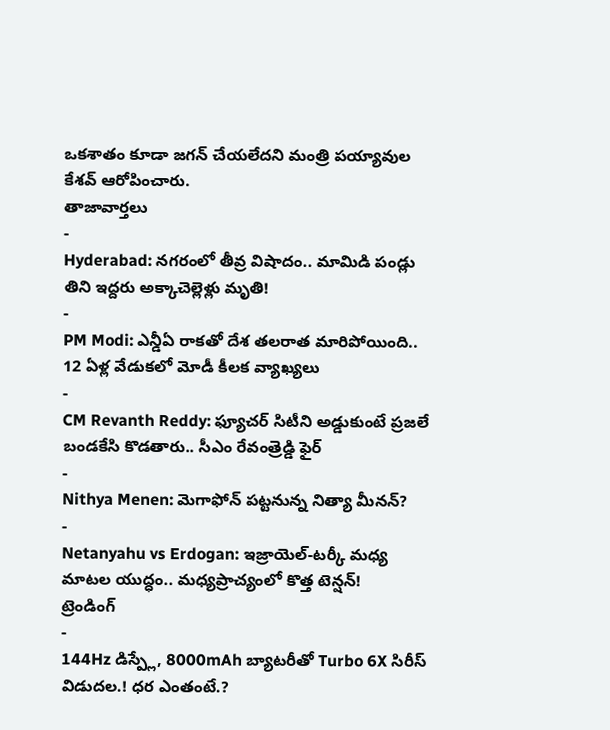ఒకశాతం కూడా జగన్ చేయలేదని మంత్రి పయ్యావుల కేశవ్ ఆరోపించారు.
తాజావార్తలు
-
Hyderabad: నగరంలో తీవ్ర విషాదం.. మామిడి పండ్లు తిని ఇద్దరు అక్కాచెల్లెళ్లు మృతి!
-
PM Modi: ఎన్డీఏ రాకతో దేశ తలరాత మారిపోయింది.. 12 ఏళ్ల వేడుకలో మోడీ కీలక వ్యాఖ్యలు
-
CM Revanth Reddy: ఫ్యూచర్ సిటీని అడ్డుకుంటే ప్రజలే బండకేసి కొడతారు.. సీఎం రేవంత్రెడ్డి ఫైర్
-
Nithya Menen: మెగాఫోన్ పట్టనున్న నిత్యా మీనన్?
-
Netanyahu vs Erdogan: ఇజ్రాయెల్-టర్కీ మధ్య మాటల యుద్ధం.. మధ్యప్రాచ్యంలో కొత్త టెన్షన్!
ట్రెండింగ్
-
144Hz డిస్ప్లే, 8000mAh బ్యాటరీతో Turbo 6X సిరీస్ విడుదల.! ధర ఎంతంటే.?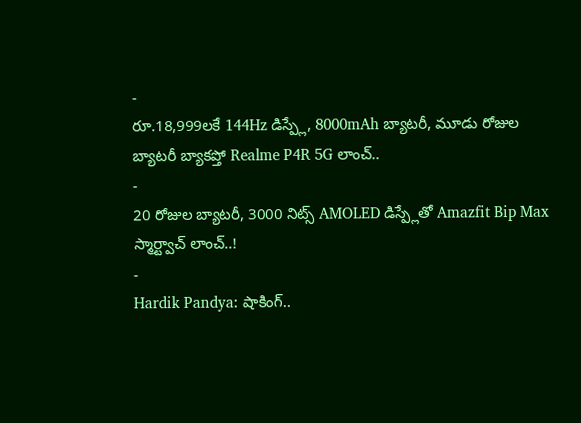-
రూ.18,999లకే 144Hz డిస్ప్లే, 8000mAh బ్యాటరీ, మూడు రోజుల బ్యాటరీ బ్యాకప్తో Realme P4R 5G లాంచ్..
-
20 రోజుల బ్యాటరీ, 3000 నిట్స్ AMOLED డిస్ప్లేతో Amazfit Bip Max స్మార్ట్వాచ్ లాంచ్..!
-
Hardik Pandya: షాకింగ్..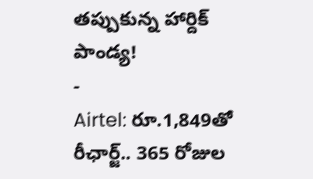తప్పుకున్న హార్దిక్ పాండ్య!
-
Airtel: రూ.1,849తో రీఛార్జ్.. 365 రోజుల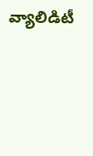వ్యాలిడిటీ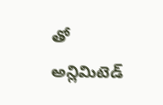తో అన్లిమిటెడ్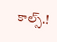కాల్స్.!